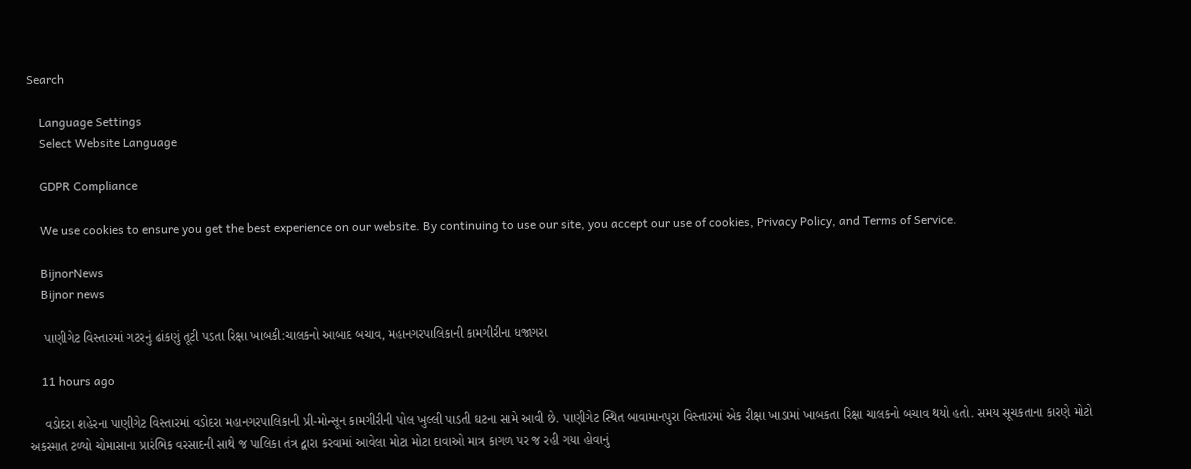Search

    Language Settings
    Select Website Language

    GDPR Compliance

    We use cookies to ensure you get the best experience on our website. By continuing to use our site, you accept our use of cookies, Privacy Policy, and Terms of Service.

    BijnorNews
    Bijnor news

    પાણીગેટ વિસ્તારમાં ગટરનું ઢાંકણું તૂટી પડતા રિક્ષા ખાબકી:ચાલકનો આબાદ બચાવ, મહાનગરપાલિકાની કામગીરીના ધજાગરા

    11 hours ago

    વડોદરા શહેરના પાણીગેટ વિસ્તારમાં વડોદરા મહાનગરપાલિકાની પ્રી-મોન્સૂન કામગીરીની પોલ ખુલ્લી પાડતી ઘટના સામે આવી છે. પાણીગેટ સ્થિત બાવામાનપુરા વિસ્તારમાં એક રીક્ષા ખાડામાં ખાબકતા રિક્ષા ચાલકનો બચાવ થયો હતો. સમય સૂચકતાના કારણે મોટો અકસ્માત ટળ્યો ચોમાસાના પ્રારંભિક વરસાદની સાથે જ પાલિકા તંત્ર દ્વારા કરવામાં આવેલા મોટા મોટા દાવાઓ માત્ર કાગળ પર જ રહી ગયા હોવાનું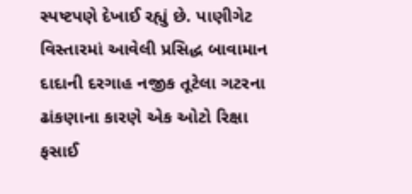સ્પષ્ટપણે દેખાઈ રહ્યું છે. પાણીગેટ વિસ્તારમાં આવેલી પ્રસિદ્ધ બાવામાન દાદાની દરગાહ નજીક તૂટેલા ગટરના ઢાંકણાના કારણે એક ઓટો રિક્ષા ફસાઈ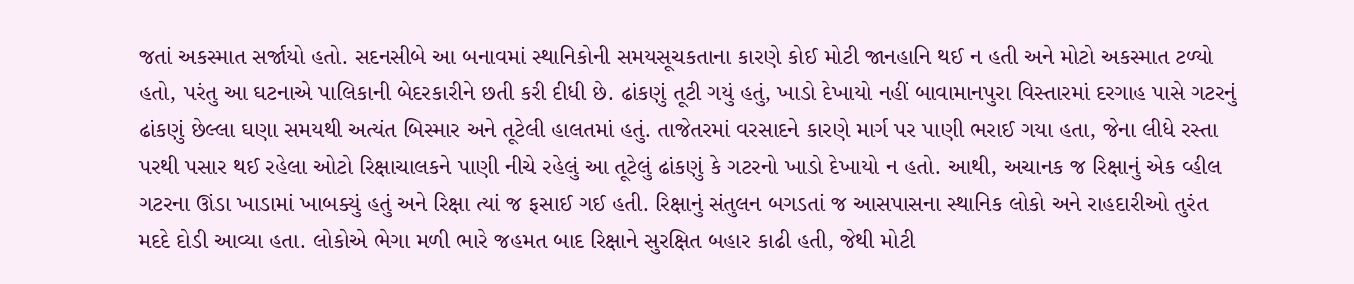જતાં અકસ્માત સર્જાયો હતો. સદનસીબે આ બનાવમાં સ્થાનિકોની સમયસૂચકતાના કારણે કોઈ મોટી જાનહાનિ થઈ ન હતી અને મોટો અકસ્માત ટળ્યો હતો, પરંતુ આ ઘટનાએ પાલિકાની બેદરકારીને છતી કરી દીધી છે. ઢાંકણું તૂટી ગયું હતું, ખાડો દેખાયો નહીં બાવામાનપુરા વિસ્તારમાં દરગાહ પાસે ગટરનું ઢાંકણું છેલ્લા ઘણા સમયથી અત્યંત બિસ્માર અને તૂટેલી હાલતમાં હતું. તાજેતરમાં વરસાદને કારણે માર્ગ પર પાણી ભરાઈ ગયા હતા, જેના લીધે રસ્તા પરથી પસાર થઈ રહેલા ઓટો રિક્ષાચાલકને પાણી નીચે રહેલું આ તૂટેલું ઢાંકણું કે ગટરનો ખાડો દેખાયો ન હતો. આથી, અચાનક જ રિક્ષાનું એક વ્હીલ ગટરના ઊંડા ખાડામાં ખાબક્યું હતું અને રિક્ષા ત્યાં જ ફસાઈ ગઈ હતી. રિક્ષાનું સંતુલન બગડતાં જ આસપાસના સ્થાનિક લોકો અને રાહદારીઓ તુરંત મદદે દોડી આવ્યા હતા. લોકોએ ભેગા મળી ભારે જહમત બાદ રિક્ષાને સુરક્ષિત બહાર કાઢી હતી, જેથી મોટી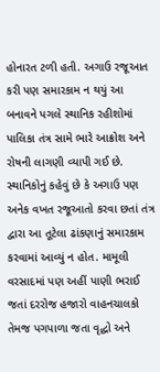હોનારત ટળી હતી. અગાઉ રજૂઆત કરી પણ સમારકામ ન થયું આ બનાવને પગલે સ્થાનિક રહીશોમાં પાલિકા તંત્ર સામે ભારે આક્રોશ અને રોષની લાગણી વ્યાપી ગઈ છે. સ્થાનિકોનું કહેવું છે કે અગાઉ પણ અનેક વખત રજૂઆતો કરવા છતાં તંત્ર દ્વારા આ તૂટેલા ઢાંકણાનું સમારકામ કરવામાં આવ્યું ન હોત. મામૂલી વરસાદમાં પણ અહીં પાણી ભરાઈ જતાં દરરોજ હજારો વાહનચાલકો તેમજ પગપાળા જતા વૃદ્ધો અને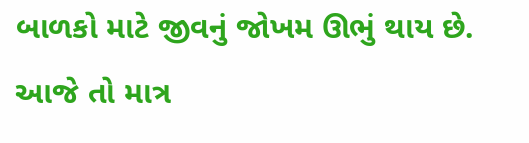બાળકો માટે જીવનું જોખમ ઊભું થાય છે. આજે તો માત્ર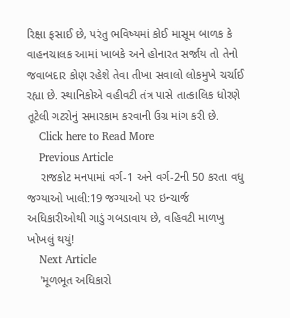રિક્ષા ફસાઈ છે, પરંતુ ભવિષ્યમાં કોઈ માસૂમ બાળક કે વાહનચાલક આમાં ખાબકે અને હોનારત સર્જાય તો તેનો જવાબદાર કોણ રહેશે તેવા તીખા સવાલો લોકમુખે ચર્ચાઈ રહ્યા છે. સ્થાનિકોએ વહીવટી તંત્ર પાસે તાત્કાલિક ધોરણે તૂટેલી ગટરોનું સમારકામ કરવાની ઉગ્ર માંગ કરી છે.
    Click here to Read More
    Previous Article
    રાજકોટ મનપામાં વર્ગ-1 અને વર્ગ-2ની 50 કરતા વધુ જગ્યાઓ ખાલી:19 જગ્યાઓ પર ઇન્ચાર્જ અધિકારીઓથી ગાડું ગબડાવાય છે, વહિવટી માળખુ ખોખલું થયું!
    Next Article
    'મૂળભૂત અધિકારો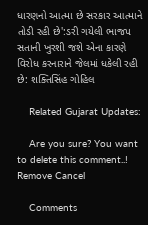ધારણનો આત્મા છે સરકાર આત્માને તોડી રહી છે':ડરી ગયેલી ભાજપ સતાની ખુરશી જશે એના કારણે વિરોધ કરનારાને જેલમાં ધકેલી રહી છે: શક્તિસિંહ ગોહિલ

    Related Gujarat Updates:

    Are you sure? You want to delete this comment..! Remove Cancel

    Comments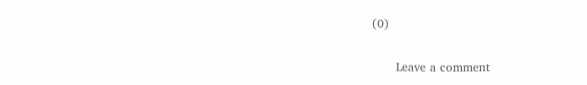(0)

      Leave a comment